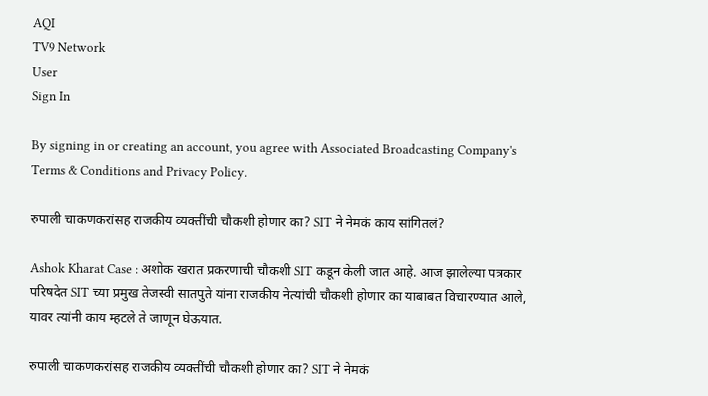AQI
TV9 Network
User
Sign In

By signing in or creating an account, you agree with Associated Broadcasting Company's Terms & Conditions and Privacy Policy.

रुपाली चाकणकरांसह राजकीय व्यक्तींची चौकशी होणार का? SIT ने नेमकं काय सांगितलं?

Ashok Kharat Case : अशोक खरात प्रकरणाची चौकशी SIT कडून केली जात आहे. आज झालेल्या पत्रकार परिषदेत SIT च्या प्रमुख तेजस्वी सातपुते यांना राजकीय नेत्यांची चौकशी होणार का याबाबत विचारण्यात आले, यावर त्यांनी काय म्हटले ते जाणून घेऊयात.

रुपाली चाकणकरांसह राजकीय व्यक्तींची चौकशी होणार का? SIT ने नेमकं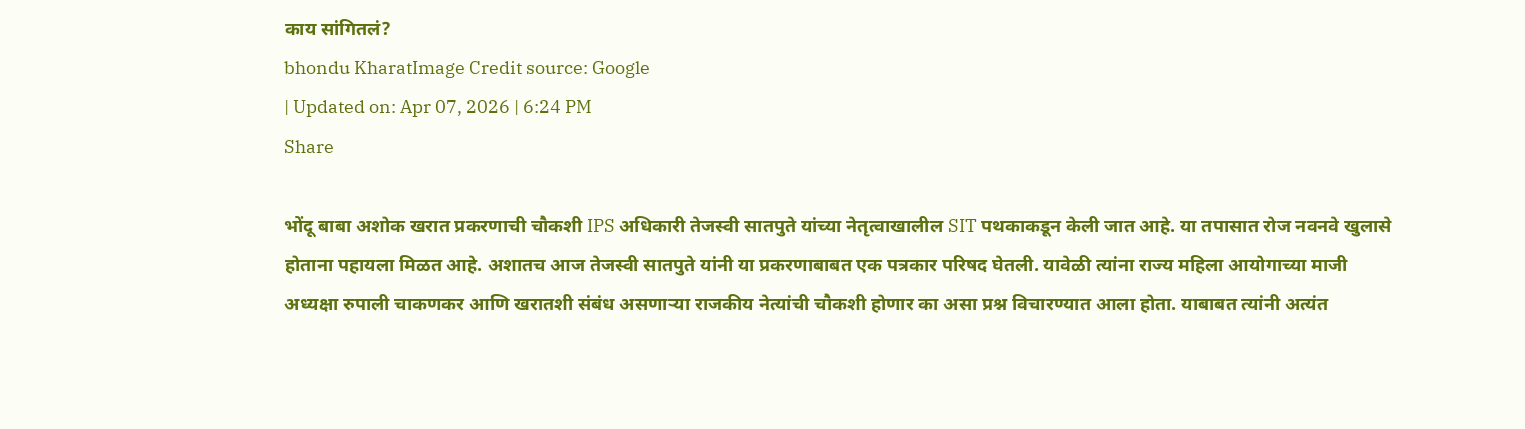काय सांगितलं?
bhondu KharatImage Credit source: Google
| Updated on: Apr 07, 2026 | 6:24 PM
Share

भोंदू बाबा अशोक खरात प्रकरणाची चौकशी IPS अधिकारी तेजस्वी सातपुते यांच्या नेतृत्वाखालील SIT पथकाकडून केली जात आहे. या तपासात रोज नवनवे खुलासे होताना पहायला मिळत आहे. अशातच आज तेजस्वी सातपुते यांनी या प्रकरणाबाबत एक पत्रकार परिषद घेतली. यावेळी त्यांना राज्य महिला आयोगाच्या माजी अध्यक्षा रुपाली चाकणकर आणि खरातशी संबंध असणाऱ्या राजकीय नेत्यांची चौकशी होणार का असा प्रश्न विचारण्यात आला होता. याबाबत त्यांनी अत्यंत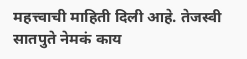महत्त्वाची माहिती दिली आहे. तेजस्वी सातपुते नेमकं काय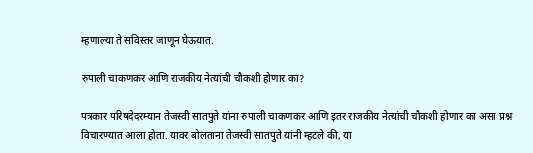म्हणाल्या ते सविस्तर जाणून घेऊयात.

रुपाली चाकणकर आणि राजकीय नेत्यांची चौकशी होणार का?

पत्रकार परिषदेदरम्यान तेजस्वी सातपुते यांना रुपाली चाकणकर आणि इतर राजकीय नेत्यांची चौकशी होणार का असा प्रश्न विचारण्यात आला होता. यावर बोलताना तेजस्वी सातपुते यांनी म्हटले की, या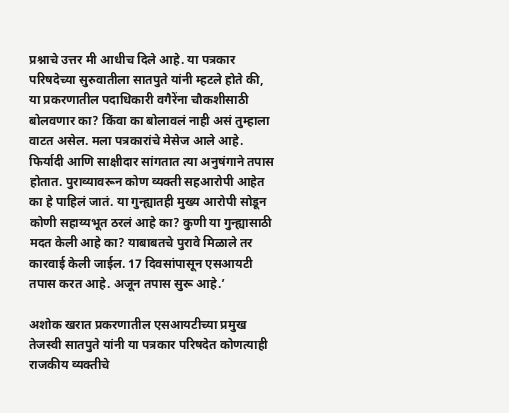प्रश्नाचे उत्तर मी आधीच दिले आहे. या पत्रकार परिषदेच्या सुरुवातीला सातपुते यांनी म्हटले होते की, या प्रकरणातील पदाधिकारी वगैरेंना चौकशीसाठी बोलवणार का? किंवा का बोलावलं नाही असं तुम्हाला वाटत असेल. मला पत्रकारांचे मेसेज आले आहे. फिर्यादी आणि साक्षीदार सांगतात त्या अनुषंगाने तपास होतात. पुराव्यावरून कोण व्यक्ती सहआरोपी आहेत का हे पाहिलं जातं. या गुन्ह्यातही मुख्य आरोपी सोडून कोणी सहाय्यभूत ठरलं आहे का? कुणी या गुन्ह्यासाठी मदत केली आहे का? याबाबतचे पुरावे मिळाले तर कारवाई केली जाईल. 17 दिवसांपासून एसआयटी तपास करत आहे. अजून तपास सुरू आहे.’

अशोक खरात प्रकरणातील एसआयटीच्या प्रमुख तेजस्वी सातपुते यांनी या पत्रकार परिषदेत कोणत्याही राजकीय व्यक्तीचे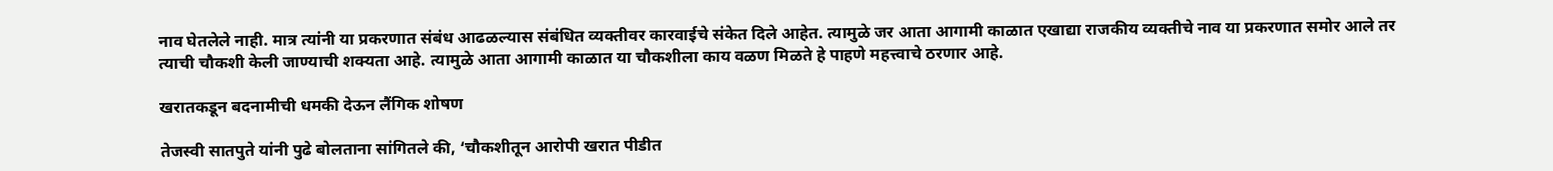नाव घेतलेले नाही. मात्र त्यांनी या प्रकरणात संबंध आढळल्यास संबंधित व्यक्तीवर कारवाईचे संकेत दिले आहेत. त्यामुळे जर आता आगामी काळात एखाद्या राजकीय व्यक्तीचे नाव या प्रकरणात समोर आले तर त्याची चौकशी केली जाण्याची शक्यता आहे. त्यामुळे आता आगामी काळात या चौकशीला काय वळण मिळते हे पाहणे महत्त्वाचे ठरणार आहे.

खरातकडून बदनामीची धमकी देऊन लैंगिक शोषण

तेजस्वी सातपुते यांनी पुढे बोलताना सांगितले की, ‘चौकशीतून आरोपी खरात पीडीत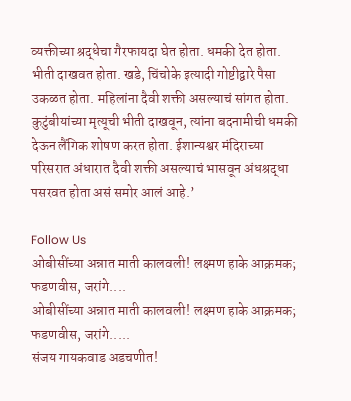व्यक्तीच्या श्रद्धेचा गैरफायदा घेत होता. धमकी देत होता. भीती दाखवत होता. खडे, चिंचोके इत्यादी गोष्टीद्वारे पैसा उकळत होता. महिलांना दैवी शक्ती असल्याचं सांगत होता. कुटुंबीयांच्या मृत्यूची भीती दाखवून, त्यांना बदनामीची धमकी देऊन लैंगिक शोषण करत होता. ईशान्यश्वर मंदिराच्या परिसरात अंधारात दैवी शक्ती असल्याचं भासवून अंधश्रद्धा पसरवत होता असं समोर आलं आहे.’

Follow Us
ओबीसींच्या अन्नात माती कालवली! लक्ष्मण हाके आक्रमक; फडणवीस, जरांगे....
ओबीसींच्या अन्नात माती कालवली! लक्ष्मण हाके आक्रमक; फडणवीस, जरांगे.....
संजय गायकवाड अडचणीत!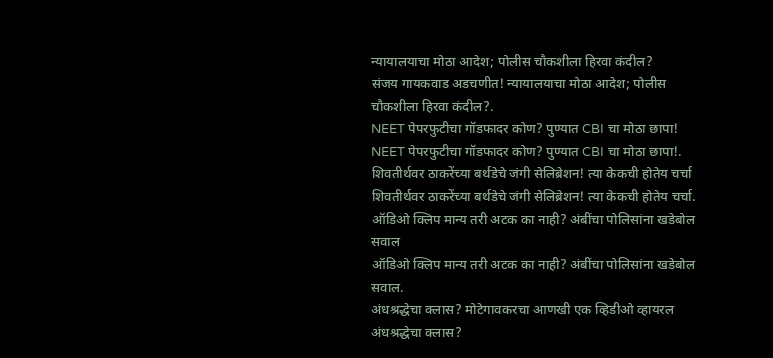न्यायालयाचा मोठा आदेश; पोलीस चौकशीला हिरवा कंदील?
संजय गायकवाड अडचणीत! न्यायालयाचा मोठा आदेश; पोलीस चौकशीला हिरवा कंदील?.
NEET पेपरफुटीचा गॉडफादर कोण? पुण्यात CBI चा मोठा छापा!
NEET पेपरफुटीचा गॉडफादर कोण? पुण्यात CBI चा मोठा छापा!.
शिवतीर्थवर ठाकरेंच्या बर्थडेचे जंगी सेलिब्रेशन! त्या केकची होतेय चर्चा
शिवतीर्थवर ठाकरेंच्या बर्थडेचे जंगी सेलिब्रेशन! त्या केकची होतेय चर्चा.
ऑडिओ क्लिप मान्य तरी अटक का नाही? अंबींचा पोलिसांना खडेबोल सवाल
ऑडिओ क्लिप मान्य तरी अटक का नाही? अंबींचा पोलिसांना खडेबोल सवाल.
अंधश्रद्धेचा क्लास? मोटेगावकरचा आणखी एक व्हिडीओ व्हायरल
अंधश्रद्धेचा क्लास?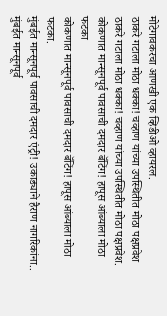मोटेगावकरचा आणखी एक व्हिडीओ व्हायरल.
ठाकरे गटाला मोठा धक्का! चव्हाण यांच्या उपस्थितीत मोठा पक्षप्रवेश
ठाकरे गटाला मोठा धक्का! चव्हाण यांच्या उपस्थितीत मोठा पक्षप्रवेश.
कोकणात मान्सूनपूर्व पावसाची दमदार बॅटिंग! हापूस आंब्याला मोठा फटका
कोकणात मान्सूनपूर्व पावसाची दमदार बॅटिंग! हापूस आंब्याला मोठा फटका.
मुंबईत मान्सूनपूर्व पावसाची दमदार एंट्री! उकाड्याने हैराण नागरिकांना..
मुंबईत मान्सूनपूर्व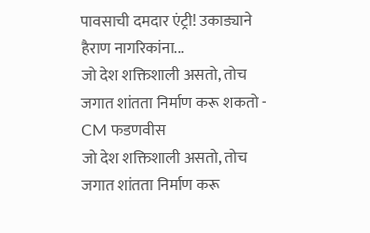पावसाची दमदार एंट्री! उकाड्याने हैराण नागरिकांना...
जो देश शक्तिशाली असतो, तोच जगात शांतता निर्माण करू शकतो - CM फडणवीस
जो देश शक्तिशाली असतो, तोच जगात शांतता निर्माण करू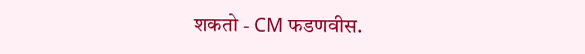शकतो - CM फडणवीस.